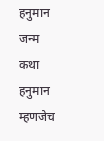हनुमान जन्म कथा
हनुमान म्हणजेच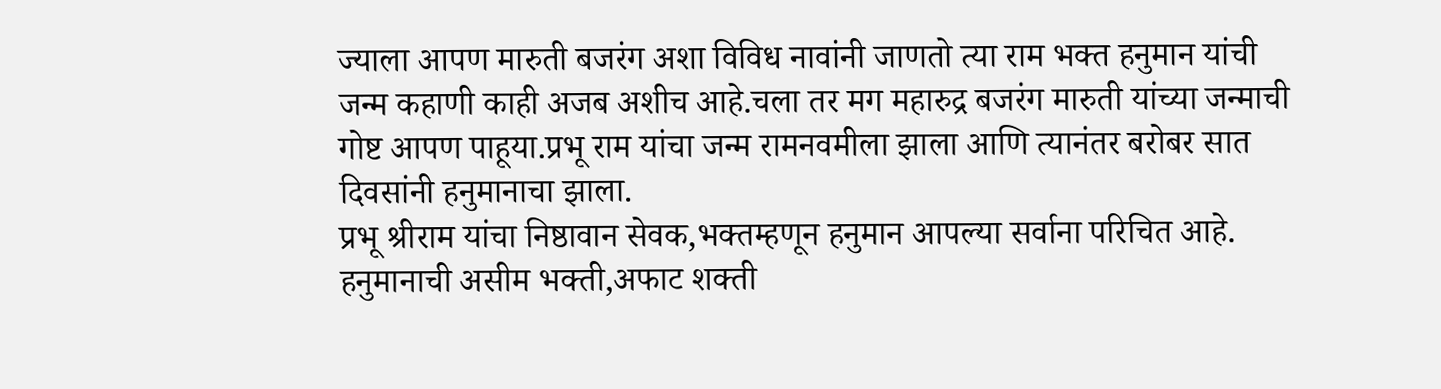ज्याला आपण मारुती बजरंग अशा विविध नावांनी जाणतो त्या राम भक्त हनुमान यांची जन्म कहाणी काही अजब अशीच आहे.चला तर मग महारुद्र बजरंग मारुती यांच्या जन्माची गोष्ट आपण पाहूया.प्रभू राम यांचा जन्म रामनवमीला झाला आणि त्यानंतर बरोबर सात दिवसांनी हनुमानाचा झाला.
प्रभू श्रीराम यांचा निष्ठावान सेवक,भक्तम्हणून हनुमान आपल्या सर्वाना परिचित आहे. हनुमानाची असीम भक्ती,अफाट शक्ती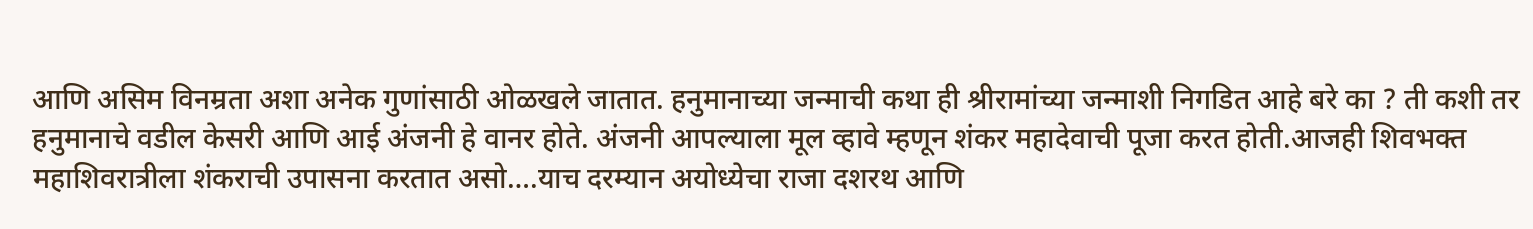आणि असिम विनम्रता अशा अनेक गुणांसाठी ओळखले जातात. हनुमानाच्या जन्माची कथा ही श्रीरामांच्या जन्माशी निगडित आहे बरे का ? ती कशी तर हनुमानाचे वडील केसरी आणि आई अंजनी हे वानर होते. अंजनी आपल्याला मूल व्हावे म्हणून शंकर महादेवाची पूजा करत होती.आजही शिवभक्त महाशिवरात्रीला शंकराची उपासना करतात असो….याच दरम्यान अयोध्येचा राजा दशरथ आणि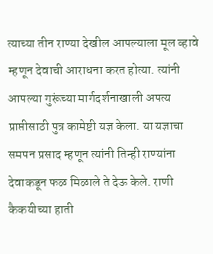त्याच्या तीन राण्या देखील आपल्याला मूल व्हावे म्हणून देवाची आराधना करत होत्या. त्यांनी आपल्या गुरूंच्या मार्गदर्शनाखाली अपत्य प्राप्तीसाठी पुत्र कामेष्टी यज्ञ केला. या यज्ञाचा समपन प्रसाद म्हणून त्यांनी तिन्ही राण्यांना देवाकडून फळ मिळाले ते देऊ केले. राणी कैकयीच्या हाती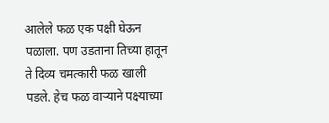आलेले फळ एक पक्षी घेऊन पळाला. पण उडताना तिच्या हातून ते दिव्य चमत्कारी फळ खाली पडले. हेच फळ वाऱ्याने पक्ष्याच्या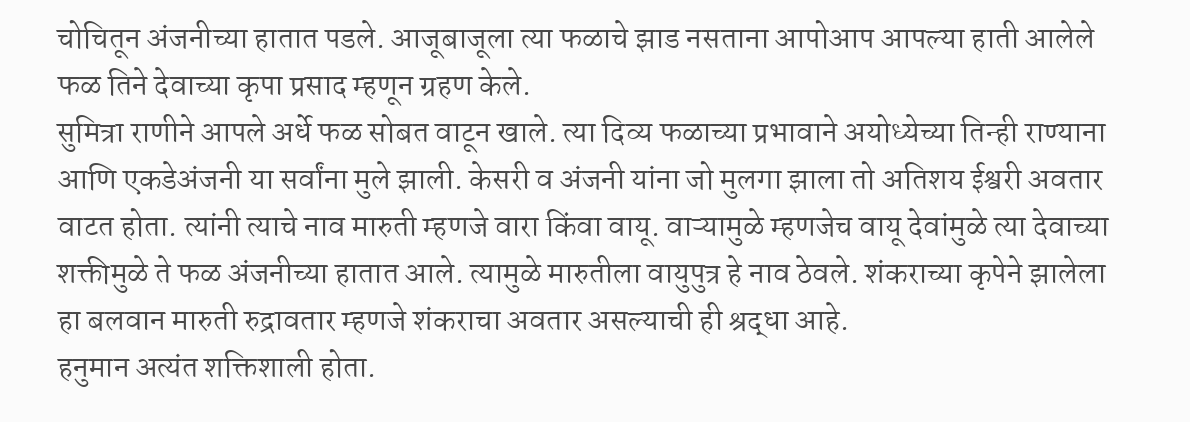चोचितून अंजनीच्या हातात पडले. आजूबाजूला त्या फळाचे झाड नसताना आपोआप आपल्या हाती आलेले फळ तिने देवाच्या कृपा प्रसाद म्हणून ग्रहण केले.
सुमित्रा राणीने आपले अर्धे फळ सोबत वाटून खाले. त्या दिव्य फळाच्या प्रभावाने अयोध्येच्या तिन्ही राण्याना आणि एकडेअंजनी या सर्वांना मुले झाली. केसरी व अंजनी यांना जो मुलगा झाला तो अतिशय ईश्वरी अवतार वाटत होता. त्यांनी त्याचे नाव मारुती म्हणजे वारा किंवा वायू. वाऱ्यामुळे म्हणजेच वायू देवांमुळे त्या देवाच्या शक्तीमुळे ते फळ अंजनीच्या हातात आले. त्यामुळे मारुतीला वायुपुत्र हे नाव ठेवले. शंकराच्या कृपेने झालेला हा बलवान मारुती रुद्रावतार म्हणजे शंकराचा अवतार असल्याची ही श्रद्धा आहे.
हनुमान अत्यंत शक्तिशाली होता.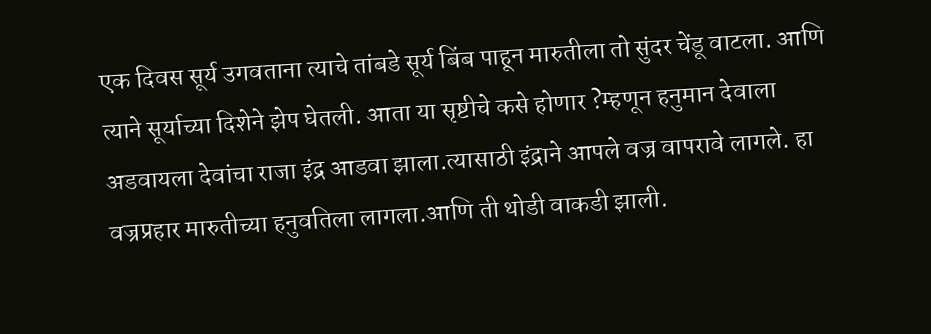एक दिवस सूर्य उगवताना त्याचे तांबडे सूर्य बिंब पाहून मारुतीला तो सुंदर चेंडू वाटला. आणि त्याने सूर्याच्या दिशेने झेप घेतली. आता या सृष्टीचे कसे होणार ?म्हणून हनुमान देवाला अडवायला देवांचा राजा इंद्र आडवा झाला.त्यासाठी इंद्राने आपले वज्र वापरावे लागले. हा वज्रप्रहार मारुतीच्या हनुवतिला लागला.आणि ती थोडी वाकडी झाली.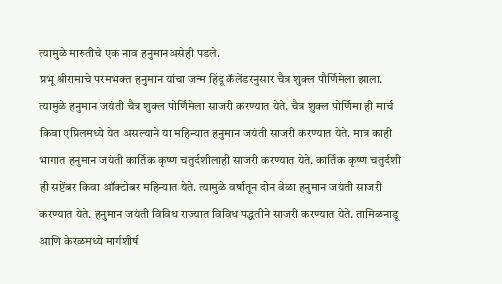त्यामुळे मारुतीचे एक नाव हनुमानअसेही पडले.
प्रभू श्रीरामाचे परमभक्त हनुमान यांचा जन्म हिंदू कॅलेंडरनुसार चैत्र शुक्ल पौर्णिमेला झाला. त्यामुळे हनुमान जयंती चैत्र शुक्ल पोर्णिमेला साजरी करण्यात येते. चैत्र शुक्ल पोर्णिमा ही मार्च किवा एप्रिलमध्ये येत असल्याने या महिन्यात हनुमान जयंती साजरी करण्यात येते. मात्र काही भागात हनुमान जयंती कार्तिक कृष्ण चतुर्दशीलाही साजरी करण्यात येते. कार्तिक कृष्ण चतुर्दशी ही सप्टेंबर किवा ऑक्टोबर महिन्यात येते. त्यामुळे वर्षातून दोन वेळा हनुमान जयंती साजरी करण्यात येते. हनुमान जयंती विविध राज्यात विविध पद्धतीने साजरी करण्यात येते. तामिळनाडू आणि केरळमध्ये मार्गशीर्ष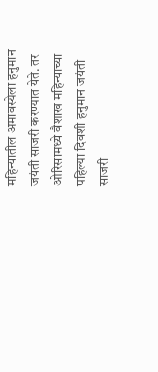महिन्यातील अमावस्येला हनुमान जयंती साजरी करण्यात येते. तर ओरिसामध्ये वैशाख महिन्याच्या पहिल्या दिवशी हनुमान जयंती साजरी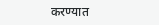करण्यात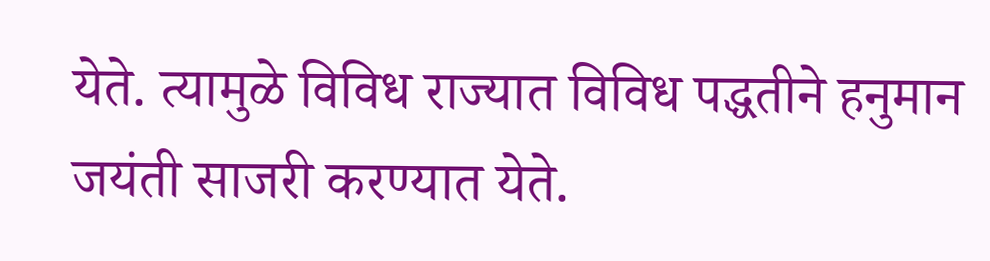येते. त्यामुळे विविध राज्यात विविध पद्धतीने हनुमान जयंती साजरी करण्यात येते.